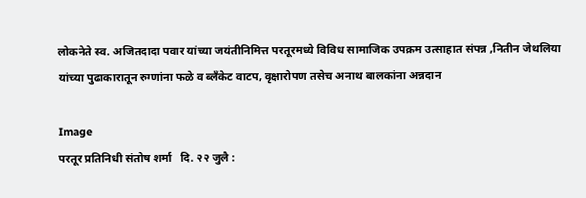लोकनेते स्व. अजितदादा पवार यांच्या जयंतीनिमित्त परतूरमध्ये विविध सामाजिक उपक्रम उत्साहात संपन्न ,नितीन जेथलिया यांच्या पुढाकारातून रुग्णांना फळे व ब्लँकेट वाटप, वृक्षारोपण तसेच अनाथ बालकांना अन्नदान

Image
परतूर प्रतिनिधी संतोष शर्मा   दि. २२ जुलै :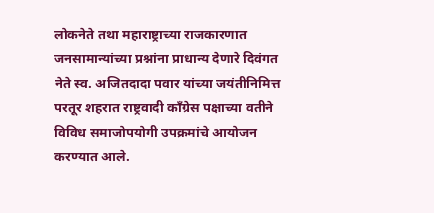लोकनेते तथा महाराष्ट्राच्या राजकारणात जनसामान्यांच्या प्रश्नांना प्राधान्य देणारे दिवंगत नेते स्व. अजितदादा पवार यांच्या जयंतीनिमित्त परतूर शहरात राष्ट्रवादी काँग्रेस पक्षाच्या वतीने विविध समाजोपयोगी उपक्रमांचे आयोजन करण्यात आले.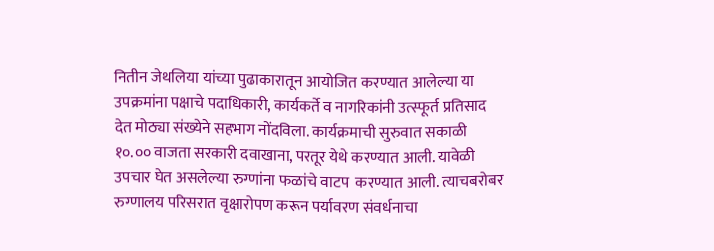नितीन जेथलिया यांच्या पुढाकारातून आयोजित करण्यात आलेल्या या उपक्रमांना पक्षाचे पदाधिकारी, कार्यकर्ते व नागरिकांनी उत्स्फूर्त प्रतिसाद देत मोठ्या संख्येने सहभाग नोंदविला. कार्यक्रमाची सुरुवात सकाळी १०.०० वाजता सरकारी दवाखाना, परतूर येथे करण्यात आली. यावेळी उपचार घेत असलेल्या रुग्णांना फळांचे वाटप  करण्यात आली. त्याचबरोबर रुग्णालय परिसरात वृक्षारोपण करून पर्यावरण संवर्धनाचा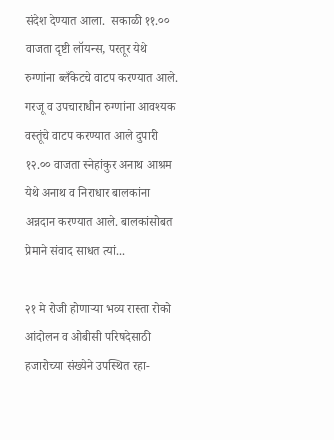संदेश देण्यात आला.  सकाळी ११.०० वाजता दृष्टी लॉयन्स, परतूर येथे रुग्णांना ब्लँकेटचे वाटप करण्यात आले. गरजू व उपचाराधीन रुग्णांना आवश्यक वस्तूंचे वाटप करण्यात आले दुपारी १२.०० वाजता स्नेहांकुर अनाथ आश्रम येथे अनाथ व निराधार बालकांना अन्नदान करण्यात आले. बालकांसोबत प्रेमाने संवाद साधत त्यां...

२१ मे रोजी होणाऱ्या भव्य रास्ता रोको आंदोलन व ओबीसी परिषदेसाठी हजारोच्या संख्येने उपस्थित रहा-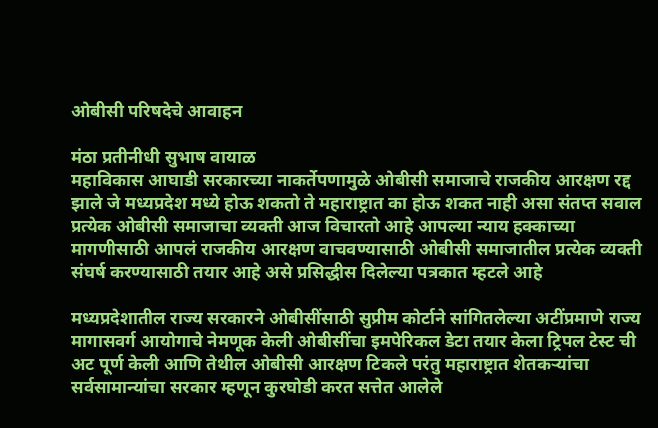ओबीसी परिषदेचे आवाहन

मंठा प्रतीनीधी सुभाष वायाळ
महाविकास आघाडी सरकारच्या नाकर्तेपणामुळे ओबीसी समाजाचे राजकीय आरक्षण रद्द झाले जे मध्यप्रदेश मध्ये होऊ शकतो ते महाराष्ट्रात का होऊ शकत नाही असा संतप्त सवाल प्रत्येक ओबीसी समाजाचा व्यक्ती आज विचारतो आहे आपल्या न्याय हक्काच्या मागणीसाठी आपलं राजकीय आरक्षण वाचवण्यासाठी ओबीसी समाजातील प्रत्येक व्यक्ती संघर्ष करण्यासाठी तयार आहे असे प्रसिद्धीस दिलेल्या पत्रकात म्हटले आहे

मध्यप्रदेशातील राज्य सरकारने ओबीसींसाठी सुप्रीम कोर्टाने सांगितलेल्या अटींप्रमाणे राज्य मागासवर्ग आयोगाचे नेमणूक केली ओबीसींचा इमपेरिकल डेटा तयार केला ट्रिपल टेस्ट ची अट पूर्ण केली आणि तेथील ओबीसी आरक्षण टिकले परंतु महाराष्ट्रात शेतकऱ्यांचा सर्वसामान्यांचा सरकार म्हणून कुरघोडी करत सत्तेत आलेले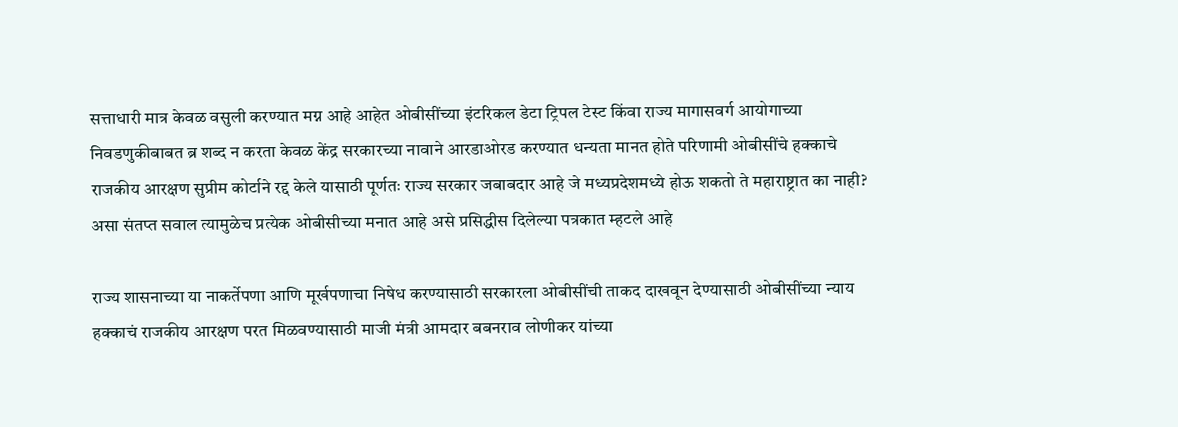सत्ताधारी मात्र केवळ वसुली करण्यात मग्न आहे आहेत ओबीसींच्या इंटरिकल डेटा ट्रिपल टेस्ट किंवा राज्य मागासवर्ग आयोगाच्या निवडणुकीबाबत ब्र शब्द न करता केवळ केंद्र सरकारच्या नावाने आरडाओरड करण्यात धन्यता मानत होते परिणामी ओबीसींचे हक्काचे राजकीय आरक्षण सुप्रीम कोर्टाने रद्द केले यासाठी पूर्णतः राज्य सरकार जबाबदार आहे जे मध्यप्रदेशमध्ये होऊ शकतो ते महाराष्ट्रात का नाही? असा संतप्त सवाल त्यामुळेच प्रत्येक ओबीसीच्या मनात आहे असे प्रसिद्धीस दिलेल्या पत्रकात म्हटले आहे

राज्य शासनाच्या या नाकर्तेपणा आणि मूर्खपणाचा निषेध करण्यासाठी सरकारला ओबीसींची ताकद दाखवून देण्यासाठी ओबीसींच्या न्याय हक्काचं राजकीय आरक्षण परत मिळवण्यासाठी माजी मंत्री आमदार बबनराव लोणीकर यांच्या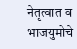नेतृत्वात व भाजयुमोचे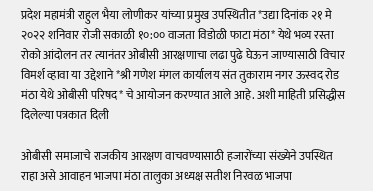प्रदेश महामंत्री राहुल भैया लोणीकर यांच्या प्रमुख उपस्थितीत *उद्या दिनांक २१ मे २०२२ शनिवार रोजी सकाळी १०:०० वाजता विडोळी फाटा मंठा* येथे भव्य रस्ता रोको आंदोलन तर त्यानंतर ओबीसी आरक्षणाचा लढा पुढे घेऊन जाण्यासाठी विचार विमर्श व्हावा या उद्देशाने *श्री गणेश मंगल कार्यालय संत तुकाराम नगर ऊस्वद रोड मंठा येथे ओबीसी परिषद* चे आयोजन करण्यात आले आहे. अशी माहिती प्रसिद्धीस दिलेल्या पत्रकात दिली

ओबीसी समाजाचे राजकीय आरक्षण वाचवण्यासाठी हजारोंच्या संख्येने उपस्थित राहा असे आवाहन भाजपा मंठा तालुका अध्यक्ष सतीश निरवळ भाजपा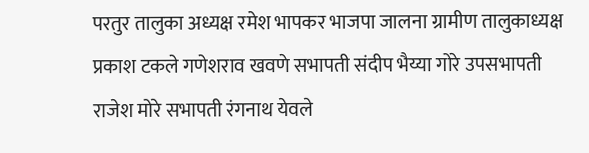परतुर तालुका अध्यक्ष रमेश भापकर भाजपा जालना ग्रामीण तालुकाध्यक्ष प्रकाश टकले गणेशराव खवणे सभापती संदीप भैय्या गोरे उपसभापती राजेश मोरे सभापती रंगनाथ येवले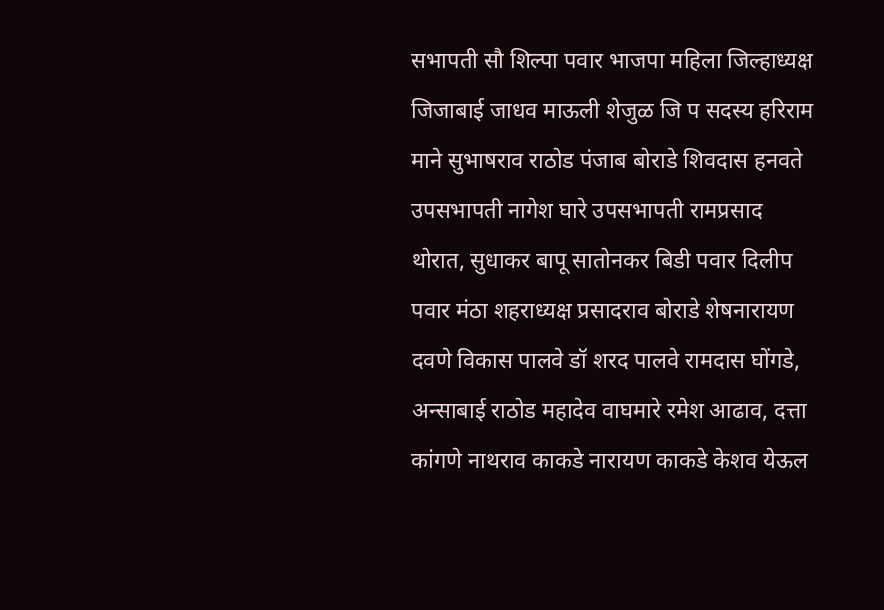सभापती सौ शिल्पा पवार भाजपा महिला जिल्हाध्यक्ष जिजाबाई जाधव माऊली शेजुळ जि प सदस्य हरिराम माने सुभाषराव राठोड पंजाब बोराडे शिवदास हनवते उपसभापती नागेश घारे उपसभापती रामप्रसाद थोरात, सुधाकर बापू सातोनकर बिडी पवार दिलीप पवार मंठा शहराध्यक्ष प्रसादराव बोराडे शेषनारायण दवणे विकास पालवे डॉ शरद पालवे रामदास घोंगडे, अन्साबाई राठोड महादेव वाघमारे रमेश आढाव, दत्ता कांगणे नाथराव काकडे नारायण काकडे केशव येऊल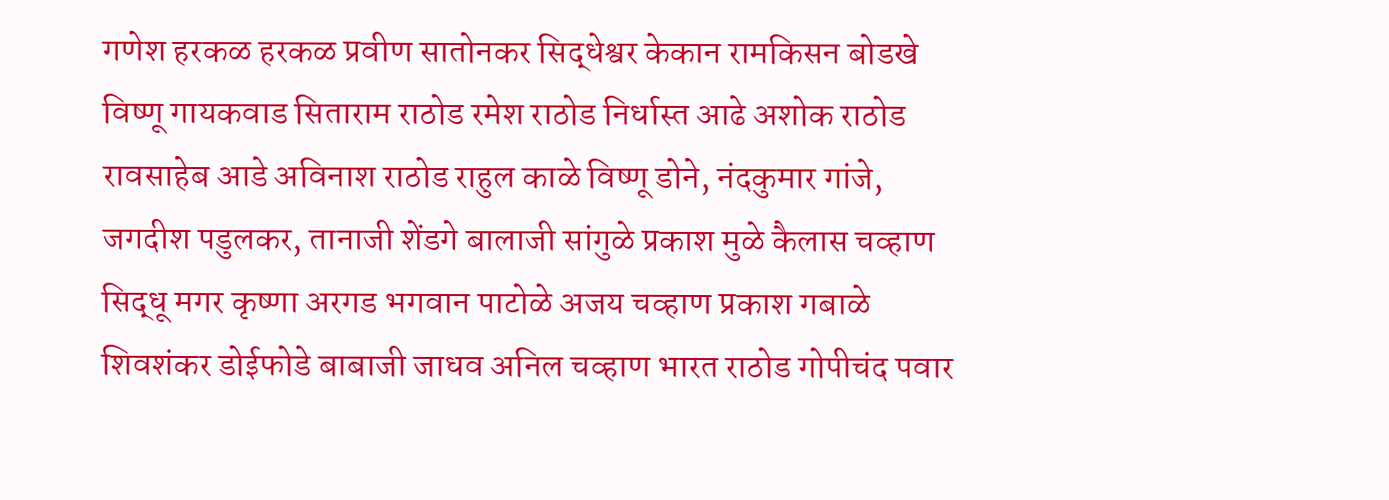गणेश हरकळ हरकळ प्रवीण सातोनकर सिद्धेश्वर केकान रामकिसन बोडखे विष्णू गायकवाड सिताराम राठोड रमेश राठोड निर्धास्त आढे अशोक राठोड रावसाहेब आडे अविनाश राठोड राहुल काळे विष्णू डोने, नंदकुमार गांजे, जगदीश पडुलकर, तानाजी शेंडगे बालाजी सांगुळे प्रकाश मुळे कैलास चव्‍हाण सिद्धू मगर कृष्णा अरगड भगवान पाटोळे अजय चव्हाण प्रकाश गबाळे शिवशंकर डोईफोडे बाबाजी जाधव अनिल चव्हाण भारत राठोड गोपीचंद पवार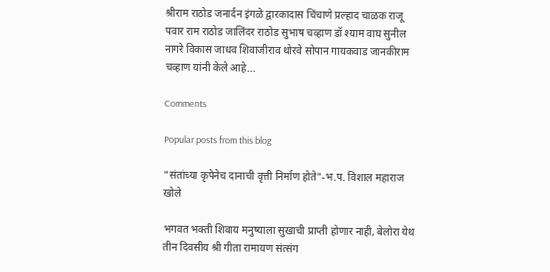श्रीराम राठोड जनार्दन इंगळे द्वारकादास चिंचाणे प्रल्हाद चाळक राजू पवार राम राठोड जालिंदर राठोड सुभाष चव्हाण डॉ श्याम वाघ सुनील नागरे विकास जाधव शिवाजीराव थोरवे सोपान गायकवाड जानकीराम चव्हाण यांनी केले आहे...

Comments

Popular posts from this blog

"संतांच्या कृपेनेच दानाची वृत्ती निर्माण होते"-भ.प. विशाल महाराज खोले

भगवत भक्ती शिवाय मनुष्याला सुखाची प्राप्ती होणार नाही, बेलोरा येथ तीन दिवसीय श्री गीता रामायण संत्संग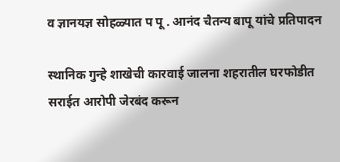व ज्ञानयज्ञ सोहळ्यात प पू . आनंद चैतन्य बापू यांचे प्रतिपादन

स्थानिक गुन्हे शाखेची कारवाई जालना शहरातील घरफोडीत सराईत आरोपी जेरबंद करून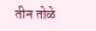तीन तोळे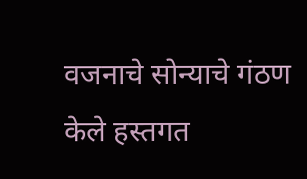वजनाचे सोन्याचे गंठण केले हस्तगत